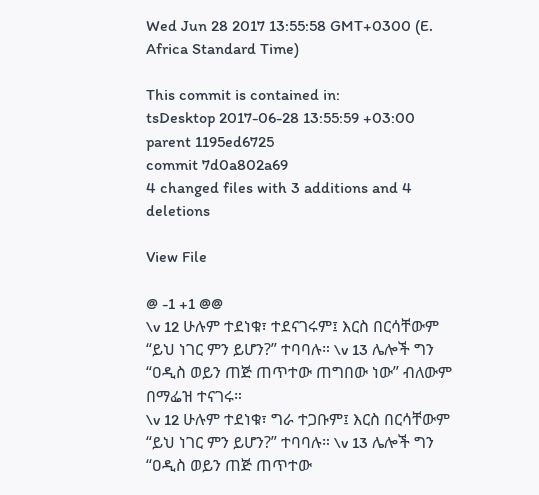Wed Jun 28 2017 13:55:58 GMT+0300 (E. Africa Standard Time)

This commit is contained in:
tsDesktop 2017-06-28 13:55:59 +03:00
parent 1195ed6725
commit 7d0a802a69
4 changed files with 3 additions and 4 deletions

View File

@ -1 +1 @@
\v 12 ሁሉም ተደነቁ፣ ተደናገሩም፤ እርስ በርሳቸውም “ይህ ነገር ምን ይሆን?” ተባባሉ። \v 13 ሌሎች ግን “ዐዲስ ወይን ጠጅ ጠጥተው ጠግበው ነው” ብለውም በማፌዝ ተናገሩ።
\v 12 ሁሉም ተደነቁ፣ ግራ ተጋቡም፤ እርስ በርሳቸውም “ይህ ነገር ምን ይሆን?” ተባባሉ። \v 13 ሌሎች ግን “ዐዲስ ወይን ጠጅ ጠጥተው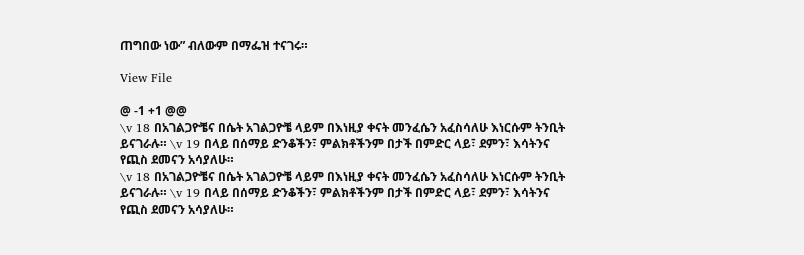ጠግበው ነው” ብለውም በማፌዝ ተናገሩ።

View File

@ -1 +1 @@
\v 18 በአገልጋዮቼና በሴት አገልጋዮቼ ላይም በእነዚያ ቀናት መንፈሴን አፈስሳለሁ እነርሱም ትንቢት ይናገራሉ። \v 19 በላይ በሰማይ ድንቆችን፣ ምልክቶችንም በታች በምድር ላይ፣ ደምን፣ እሳትንና የጪስ ደመናን አሳያለሁ።
\v 18 በአገልጋዮቼና በሴት አገልጋዮቼ ላይም በእነዚያ ቀናት መንፈሴን አፈስሳለሁ እነርሱም ትንቢት ይናገራሉ። \v 19 በላይ በሰማይ ድንቆችን፣ ምልክቶችንም በታች በምድር ላይ፣ ደምን፣ እሳትንና የጪስ ደመናን አሳያለሁ።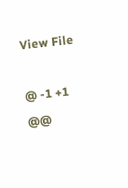View File

@ -1 +1 @@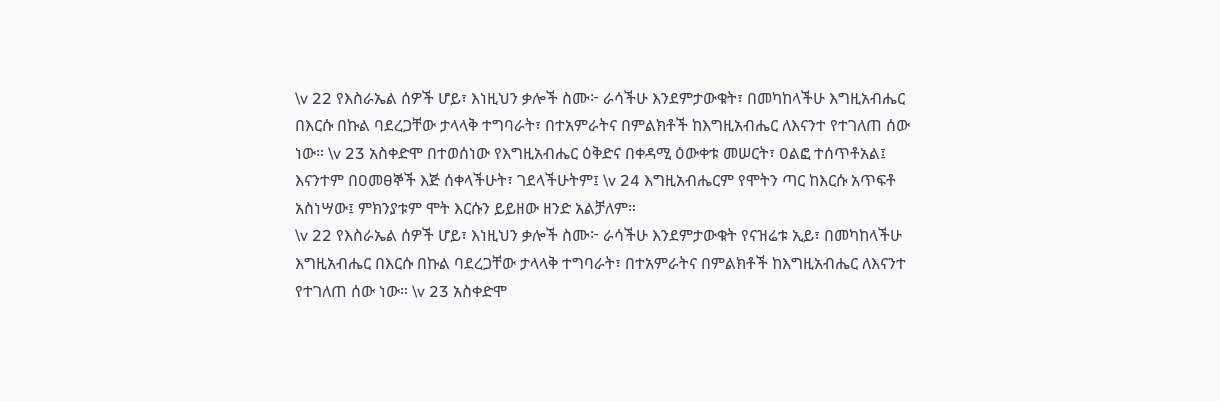\v 22 የእስራኤል ሰዎች ሆይ፣ እነዚህን ቃሎች ስሙ፦ ራሳችሁ እንደምታውቁት፣ በመካከላችሁ እግዚአብሔር በእርሱ በኩል ባደረጋቸው ታላላቅ ተግባራት፣ በተአምራትና በምልክቶች ከእግዚአብሔር ለእናንተ የተገለጠ ሰው ነው። \v 23 አስቀድሞ በተወሰነው የእግዚአብሔር ዕቅድና በቀዳሚ ዕውቀቱ መሠርት፣ ዐልፎ ተሰጥቶአል፤ እናንተም በዐመፀኞች እጅ ሰቀላችሁት፣ ገደላችሁትም፤ \v 24 እግዚአብሔርም የሞትን ጣር ከእርሱ አጥፍቶ አስነሣው፤ ምክንያቱም ሞት እርሱን ይይዘው ዘንድ አልቻለም።
\v 22 የእስራኤል ሰዎች ሆይ፣ እነዚህን ቃሎች ስሙ፦ ራሳችሁ እንደምታውቁት የናዝሬቱ ኢይ፣ በመካከላችሁ እግዚአብሔር በእርሱ በኩል ባደረጋቸው ታላላቅ ተግባራት፣ በተአምራትና በምልክቶች ከእግዚአብሔር ለእናንተ የተገለጠ ሰው ነው። \v 23 አስቀድሞ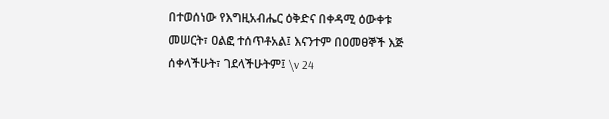በተወሰነው የእግዚአብሔር ዕቅድና በቀዳሚ ዕውቀቱ መሠርት፣ ዐልፎ ተሰጥቶአል፤ እናንተም በዐመፀኞች እጅ ሰቀላችሁት፣ ገደላችሁትም፤ \v 24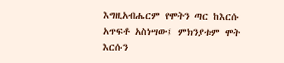እግዚአብሔርም የሞትን ጣር ከእርሱ አጥፍቶ አስነሣው፤ ምክንያቱም ሞት እርሱን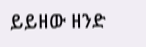ይይዘው ዘንድ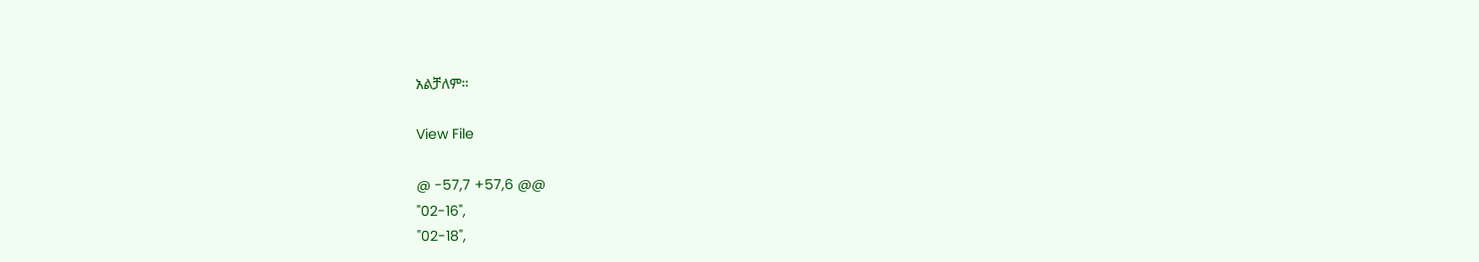አልቻለም።

View File

@ -57,7 +57,6 @@
"02-16",
"02-18",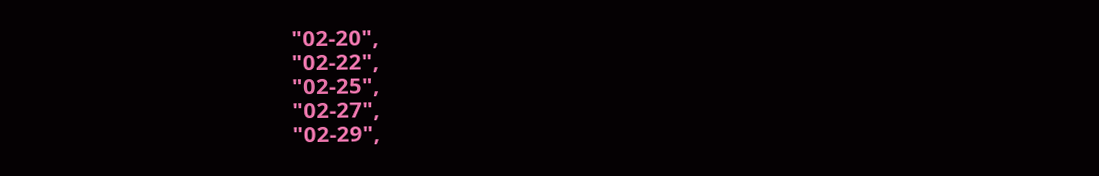"02-20",
"02-22",
"02-25",
"02-27",
"02-29",